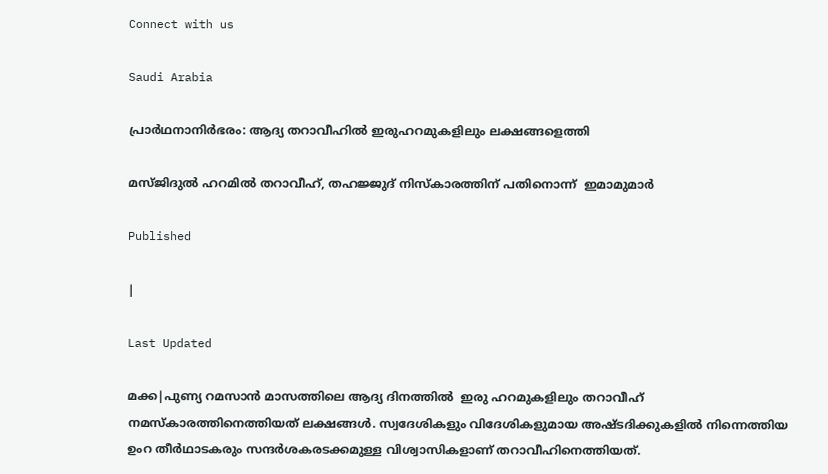Connect with us

Saudi Arabia

പ്രാർഥനാനിർഭരം: ആദ്യ തറാവീഹിൽ ഇരുഹറമുകളിലും ലക്ഷങ്ങളെത്തി

മസ്ജിദുല്‍ ഹറമില്‍ തറാവീഹ്, തഹജ്ജുദ് നിസ്‌കാരത്തിന് പതിനൊന്ന്  ഇമാമുമാര്‍

Published

|

Last Updated

മക്ക|പുണ്യ റമസാൻ മാസത്തിലെ ആദ്യ ദിനത്തിൽ  ഇരു ഹറമുകളിലും തറാവീഹ് നമസ്കാരത്തിനെത്തിയത് ലക്ഷങ്ങൾ. സ്വദേശികളും വിദേശികളുമായ അഷ്ടദിക്കുകളിൽ നിന്നെത്തിയ ഉംറ തീർഥാടകരും സന്ദർശകരടക്കമുള്ള വിശ്വാസികളാണ് തറാവീഹിനെത്തിയത്.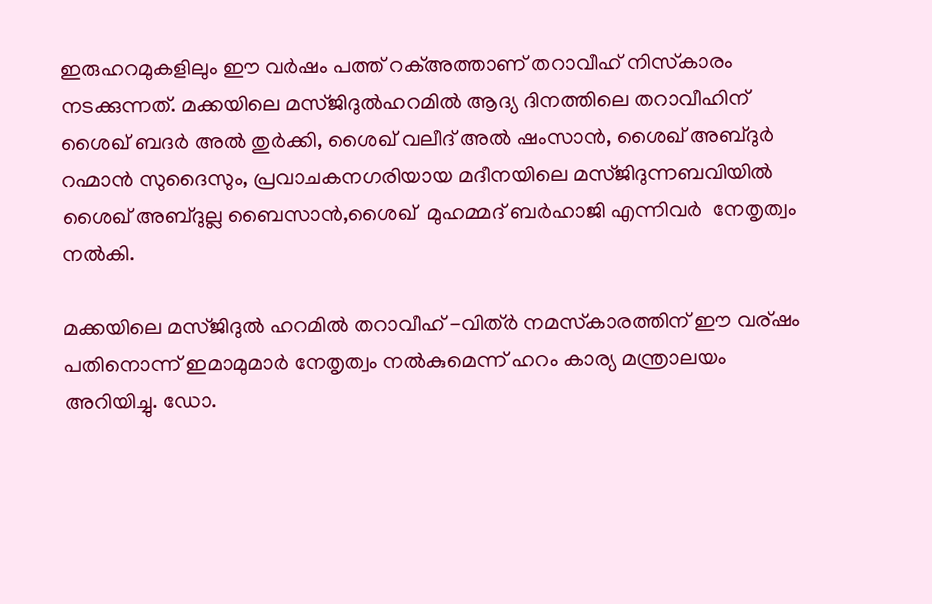ഇരുഹറമുകളിലും ഈ വർഷം പത്ത് റക്അത്താണ് തറാവീഹ് നിസ്‌കാരം നടക്കുന്നത്. മക്കയിലെ മസ്ജിദുൽഹറമിൽ ആദ്യ ദിനത്തിലെ തറാവീഹിന് ശൈഖ് ബദർ അൽ തുർക്കി, ശൈഖ് വലീദ് അൽ ഷംസാൻ, ശൈഖ് അബ്ദുർ റഹ്മാൻ സുദൈസും, പ്രവാചകനഗരിയായ മദീനയിലെ മസ്ജിദുന്നബവിയിൽ ശൈഖ് അബ്ദുല്ല ബൈസാൻ,ശൈഖ്  മുഹമ്മദ് ബർഹാജി എന്നിവർ  നേതൃത്വം നൽകി.

മക്കയിലെ മസ്ജിദുൽ ഹറമിൽ തറാവീഹ് -വിത്ർ നമസ്‌കാരത്തിന് ഈ വര്ഷം പതിനൊന്ന് ഇമാമുമാർ നേതൃത്വം നൽകുമെന്ന് ഹറം കാര്യ മന്ത്രാലയം അറിയിച്ചു. ഡോ.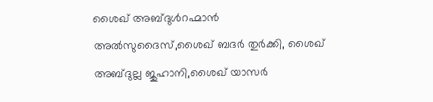ശൈഖ് അബ്ദുൾറഹ്മാൻ അൽസുദൈസ്,ശൈഖ് ബദർ തുർക്കി, ശൈഖ് അബ്ദുല്ല ജുഹാനി,ശൈഖ് യാസർ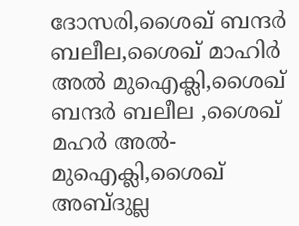ദോസരി,ശൈഖ് ബന്ദർ ബലീല,ശൈഖ് മാഹിർ അൽ മുഐക്ലി,ശൈഖ് ബന്ദർ ബലീല ,ശൈഖ് മഹർ അൽ-മുഐക്ലി,ശൈഖ് അബ്ദുല്ല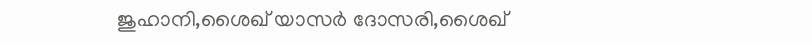ജുഹാനി,ശൈഖ് യാസർ ദോസരി,ശൈഖ്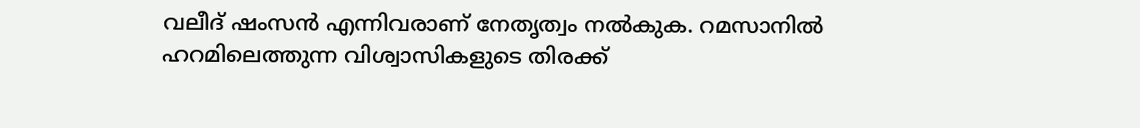വലീദ് ഷംസൻ എന്നിവരാണ് നേതൃത്വം നൽകുക. റമസാനിൽ ഹറമിലെത്തുന്ന വിശ്വാസികളുടെ തിരക്ക്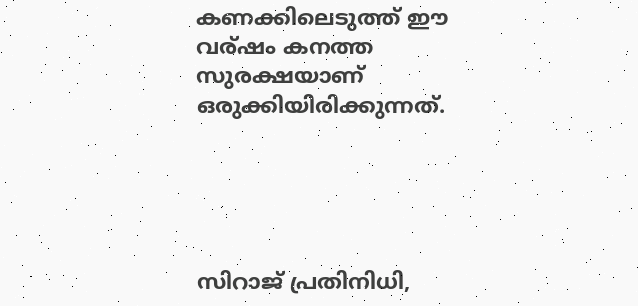കണക്കിലെടുത്ത് ഈ വര്ഷം കനത്ത സുരക്ഷയാണ് ഒരുക്കിയിരിക്കുന്നത്.





സിറാജ് പ്രതിനിധി,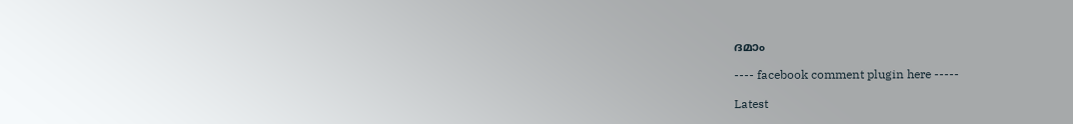ദമാം

---- facebook comment plugin here -----

Latest